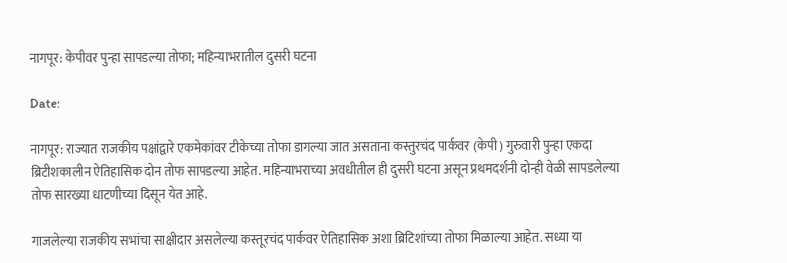नागपूर: केपीवर पुन्हा सापडल्या तोफा; महिन्याभरातील दुसरी घटना

Date:

नागपूर: राज्यात राजकीय पक्षांद्वारे एकमेकांवर टीकेच्या तोफा डागल्या जात असताना कस्तुरचंद पार्कवर (केपी) गुरुवारी पुन्हा एकदा ब्रिटीशकालीन ऐतिहासिक दोन तोफ सापडल्या आहेत. महिन्याभराच्या अवधीतील ही दुसरी घटना असून प्रथमदर्शनी दोन्ही वेळी सापडलेल्या तोफ सारख्या धाटणीच्या दिसून येत आहे.

गाजलेल्या राजकीय सभांचा साक्षीदार असलेल्या कस्तूरचंद पार्कवर ऐतिहासिक अशा ब्रिटिशांच्या तोफा मिळाल्या आहेत. सध्या या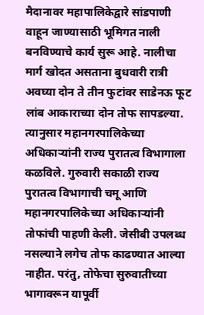मैदानावर महापालिकेद्वारे सांडपाणी वाहून जाण्यासाठी भूमिगत नाली बनविण्याचे कार्य सुरू आहे. नालीचा मार्ग खोदत असताना बुधवारी रात्री अवघ्या दोन ते तीन फुटांवर साडेनऊ फूट लांब आकाराच्या दोन तोफ सापडल्या. त्यानुसार महानगरपालिकेच्या अधिकाऱ्यांनी राज्य पुरातत्व विभागाला कळविले. गुरुवारी सकाळी राज्य पुरातत्व विभागाची चमू आणि महानगरपालिकेच्या अधिकाऱ्यांनी तोफांची पाहणी केली. जेसीबी उपलब्ध नसल्याने लगेच तोफ काढण्यात आल्या नाहीत. परंतु, तोफेचा सुरुवातीच्या भागावरून यापूर्वी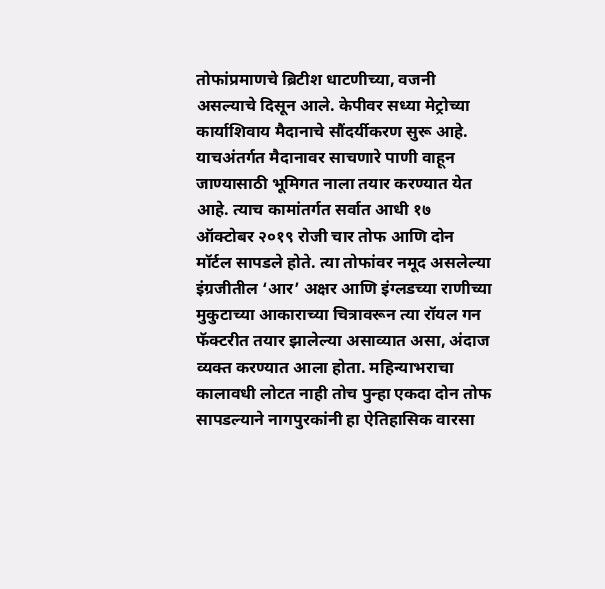तोफांप्रमाणचे ब्रिटीश धाटणीच्या, वजनी असल्याचे दिसून आले. केपीवर सध्या मेट्रोच्या कार्याशिवाय मैदानाचे सौंदर्यीकरण सुरू आहे. याचअंतर्गत मैदानावर साचणारे पाणी वाहून जाण्यासाठी भूमिगत नाला तयार करण्यात येत आहे. त्याच कामांतर्गत सर्वात आधी १७ ऑक्टोबर २०१९ रोजी चार तोफ आणि दोन मॉर्टल सापडले होते. त्या तोफांवर नमूद असलेल्या इंग्रजीतील ‘आर’ अक्षर आणि इंग्लडच्या राणीच्या मुकुटाच्या आकाराच्या चित्रावरून त्या रॉयल गन फॅक्टरीत तयार झालेल्या असाव्यात असा, अंदाज व्यक्त करण्यात आला होता. महिन्याभराचा कालावधी लोटत नाही तोच पुन्हा एकदा दोन तोफ सापडल्याने नागपुरकांनी हा ऐतिहासिक वारसा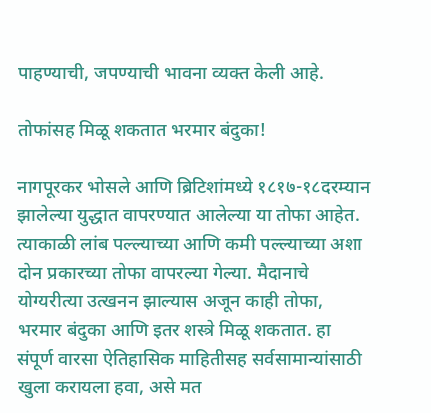पाहण्याची, जपण्याची भावना व्यक्त केली आहे.

तोफांसह मिळू शकतात भरमार बंदुका!

नागपूरकर भोसले आणि ब्रिटिशांमध्ये १८१७-१८दरम्यान झालेल्या युद्धात वापरण्यात आलेल्या या तोफा आहेत. त्याकाळी लांब पल्ल्याच्या आणि कमी पल्ल्याच्या अशा दोन प्रकारच्या तोफा वापरल्या गेल्या. मैदानाचे योग्यरीत्या उत्खनन झाल्यास अजून काही तोफा, भरमार बंदुका आणि इतर शस्त्रे मिळू शकतात. हा संपूर्ण वारसा ऐतिहासिक माहितीसह सर्वसामान्यांसाठी खुला करायला हवा, असे मत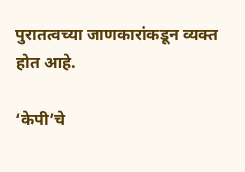पुरातत्वच्या जाणकारांकडून व्यक्त होत आहे.

‘केपी’चे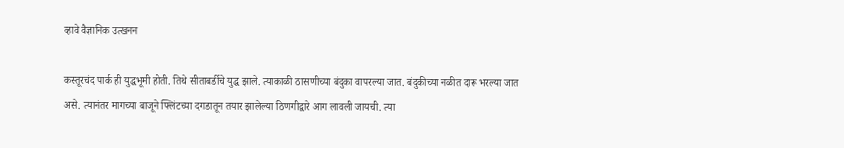व्हावे वैज्ञानिक उत्खनन

कस्तूरचंद पार्क ही युद्धभूमी होती. तिथे सीताबर्डीचे युद्ध झाले. त्याकाळी ठासणीच्या बंदुका वापरल्या जात. बंदुकीच्या नळीत दारू भरल्या जात असे. त्यानंतर मागच्या बाजूने फ्लिंटच्या दगडातून तयार झालेल्या ठिणगीद्वारे आग लावली जायची. त्या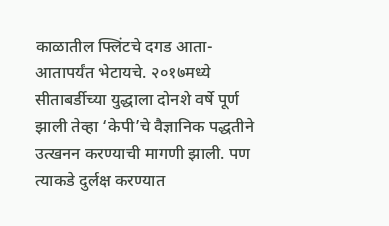काळातील फ्लिंटचे दगड आता-आतापर्यंत भेटायचे. २०१७मध्ये सीताबर्डीच्या युद्धाला दोनशे वर्षे पूर्ण झाली तेव्हा ‘केपी’चे वैज्ञानिक पद्धतीने उत्खनन करण्याची मागणी झाली. पण त्याकडे दुर्लक्ष करण्यात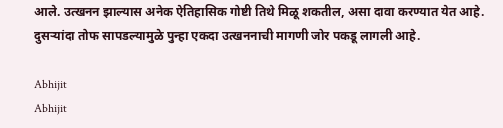आले. उत्खनन झाल्यास अनेक ऐतिहासिक गोष्टी तिथे मिळू शकतील, असा दावा करण्यात येत आहे. दुसऱ्यांदा तोफ सापडल्यामुळे पुन्हा एकदा उत्खननाची मागणी जोर पकडू लागली आहे.

Abhijit
Abhijit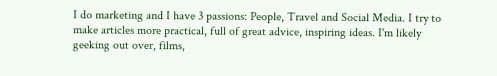I do marketing and I have 3 passions: People, Travel and Social Media. I try to make articles more practical, full of great advice, inspiring ideas. I'm likely geeking out over, films,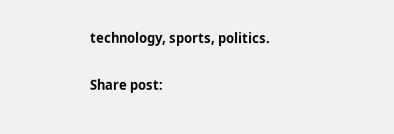technology, sports, politics.

Share post: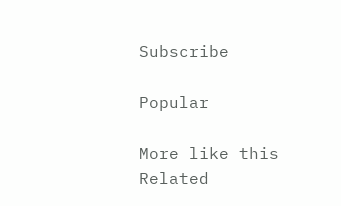Subscribe

Popular

More like this
Related